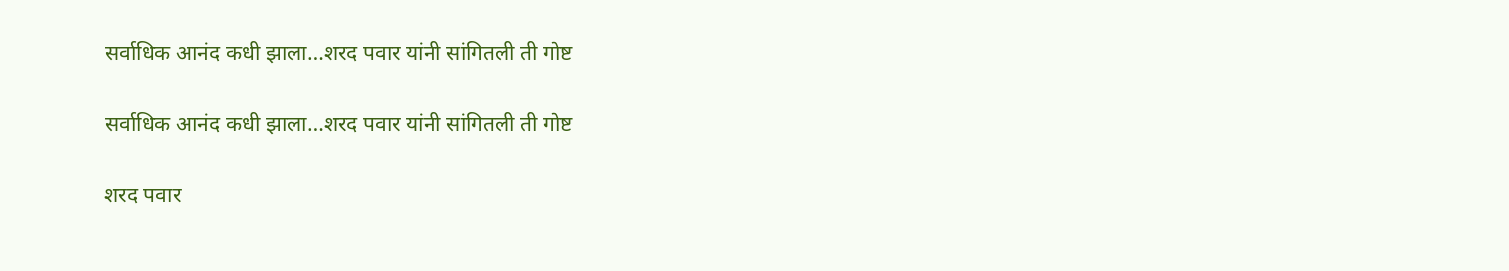सर्वाधिक आनंद कधी झाला…शरद पवार यांनी सांगितली ती गोष्ट

सर्वाधिक आनंद कधी झाला…शरद पवार यांनी सांगितली ती गोष्ट

शरद पवार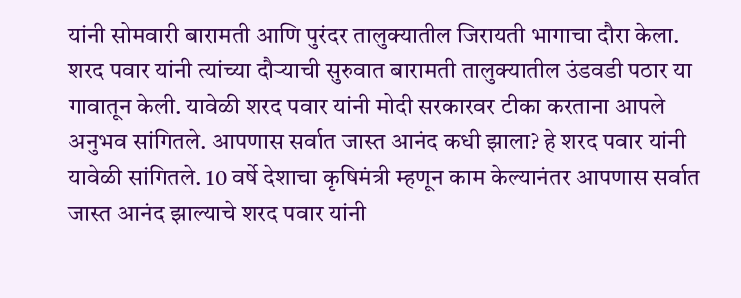यांनी सोमवारी बारामती आणि पुरंदर तालुक्यातील जिरायती भागाचा दौरा केला. शरद पवार यांनी त्यांच्या दौऱ्याची सुरुवात बारामती तालुक्यातील उंडवडी पठार या गावातून केली. यावेळी शरद पवार यांनी मोदी सरकारवर टीका करताना आपले अनुभव सांगितले. आपणास सर्वात जास्त आनंद कधी झाला? हे शरद पवार यांनी यावेळी सांगितले. 10 वर्षे देशाचा कृषिमंत्री म्हणून काम केल्यानंतर आपणास सर्वात जास्त आनंद झाल्याचे शरद पवार यांनी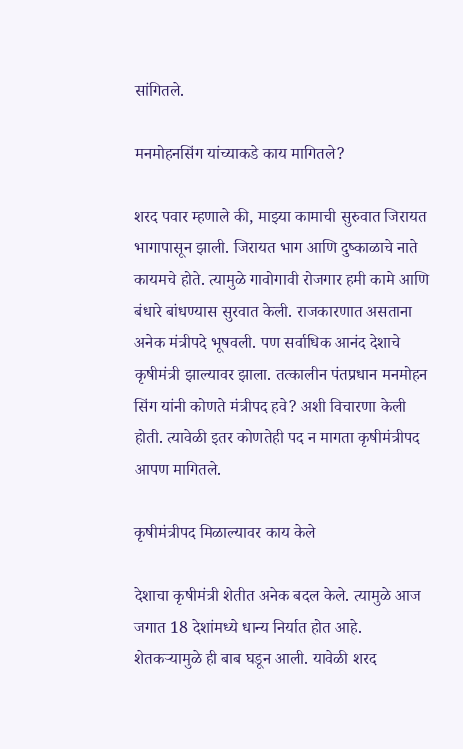सांगितले.

मनमोहनसिंग यांच्याकडे काय मागितले?

शरद पवार म्हणाले की, माझ्या कामाची सुरुवात जिरायत भागापासून झाली. जिरायत भाग आणि दुष्काळाचे नाते कायमचे होते. त्यामुळे गावोगावी रोजगार हमी कामे आणि बंधारे बांधण्यास सुरवात केली. राजकारणात असताना अनेक मंत्रीपदे भूषवली. पण सर्वाधिक आनंद देशाचे कृषीमंत्री झाल्यावर झाला. तत्कालीन पंतप्रधान मनमोहन सिंग यांनी कोणते मंत्रीपद हवे? अशी विचारणा केली होती. त्यावेळी इतर कोणतेही पद न मागता कृषीमंत्रीपद आपण मागितले.

कृषीमंत्रीपद मिळाल्यावर काय केले

देशाचा कृषीमंत्री शेतीत अनेक बदल केले. त्यामुळे आज जगात 18 देशांमध्ये धान्य निर्यात होत आहे. शेतकऱ्यामुळे ही बाब घडून आली. यावेळी शरद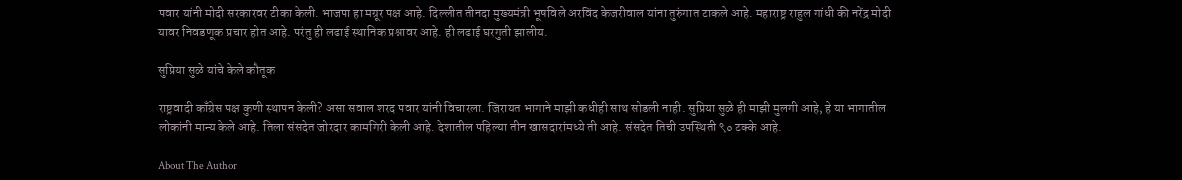पवार यांनी मोदी सरकारवर टीका केली. भाजपा हा मग्रूर पक्ष आहे. दिल्लीत तीनदा मुख्यमंत्री भूषविले अरविंद केजरीवाल यांना तुरुंगात टाकले आहे. महाराष्ट्र राहुल गांधी की नरेंद्र मोदी यावर निवडणूक प्रचार होत आहे. परंतु ही लढाई स्थानिक प्रश्नावर आहे. ही लढाई घरगुती झालीय.

सुप्रिया सुळे यांचे केले कौतूक

राष्ट्रवादी काँग्रेस पक्ष कुणी स्थापन केली? असा सवाल शरद पवार यांनी विचारला. जिरायत भागाने माझी कधीही साथ सोडली नाही. सुप्रिया सुळे ही माझी मुलगी आहे, हे या भागातील लोकांनी मान्य केले आहे. तिला संसदेत जोरदार कामगिरी केली आहे. देशातील पहिल्या तीन खासदारांमध्ये ती आहे. संसदेत तिची उपस्थिती ९० टक्के आहे.

About The Author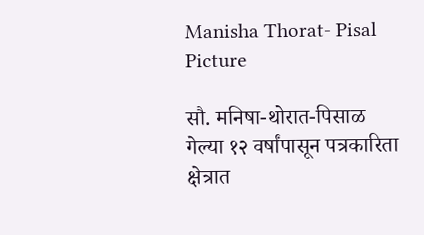Manisha Thorat- Pisal Picture

सौ. मनिषा-थोरात-पिसाळ गेल्या १२ वर्षांपासून पत्रकारिता क्षेत्रात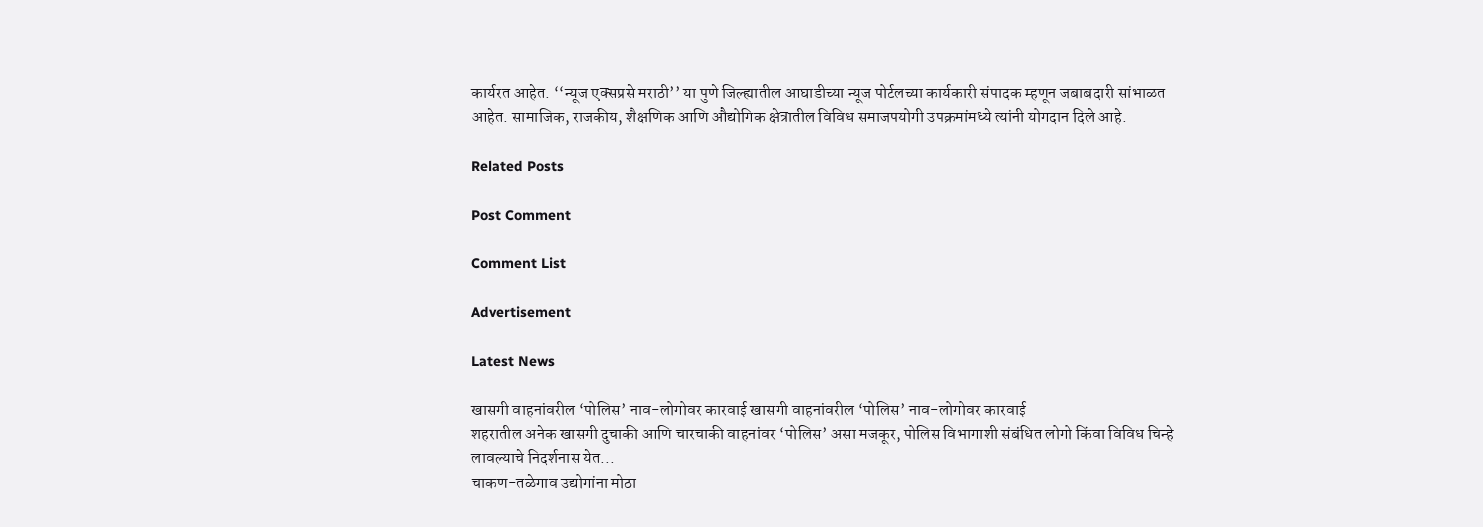कार्यरत आहेत. ‘‘न्यूज एक्सप्रसे मराठी’’ या पुणे जिल्ह्यातील आघाडीच्या न्यूज पोर्टलच्या कार्यकारी संपादक म्हणून जबाबदारी सांभाळत आहेत. सामाजिक, राजकीय, शैक्षणिक आणि औद्योगिक क्षेत्रातील विविध समाजपयोगी उपक्रमांमध्ये त्यांनी योगदान दिले आहे.

Related Posts

Post Comment

Comment List

Advertisement

Latest News

खासगी वाहनांवरील ‘पोलिस’ नाव-लोगोवर कारवाई खासगी वाहनांवरील ‘पोलिस’ नाव-लोगोवर कारवाई
शहरातील अनेक खासगी दुचाकी आणि चारचाकी वाहनांवर ‘पोलिस’ असा मजकूर, पोलिस विभागाशी संबंधित लोगो किंवा विविध चिन्हे लावल्याचे निदर्शनास येत...
चाकण-तळेगाव उद्योगांना मोठा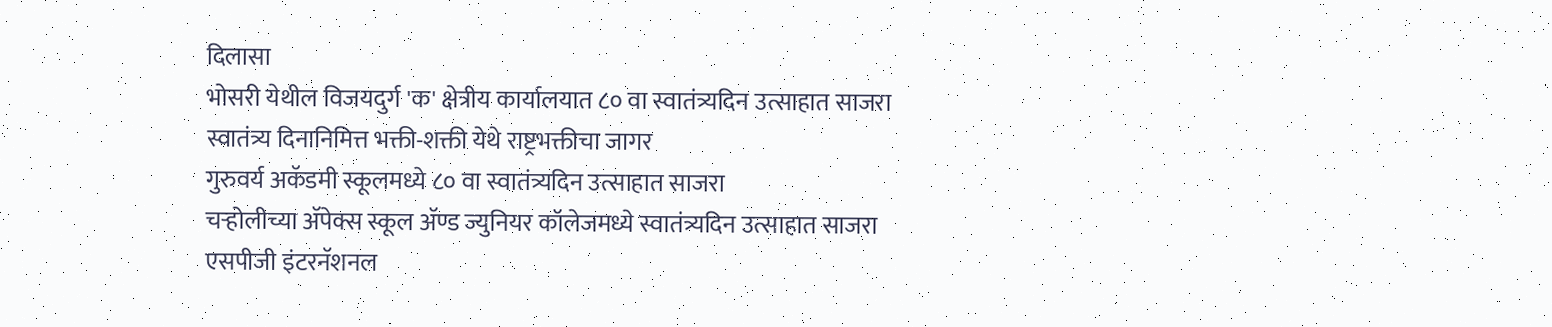दिलासा
भोसरी येथील विजयदुर्ग 'क' क्षेत्रीय कार्यालयात ८० वा स्वातंत्र्यदिन उत्साहात साजरा
स्वातंत्र्य दिनानिमित्त भक्ती-शक्ती येथे राष्ट्रभक्तीचा जागर
गुरुवर्य अकॅडमी स्कूलमध्ये ८० वा स्वातंत्र्यदिन उत्साहात साजरा
चऱ्होलीच्या अ‍ॅपेक्स स्कूल अ‍ॅण्ड ज्युनियर कॉलेजमध्ये स्वातंत्र्यदिन उत्साहात साजरा
एसपीजी इंटरनॅशनल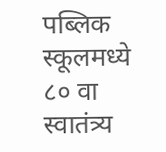पब्लिक स्कूलमध्ये ८० वा स्वातंत्र्य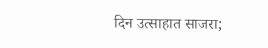दिन उत्साहात साजरा;